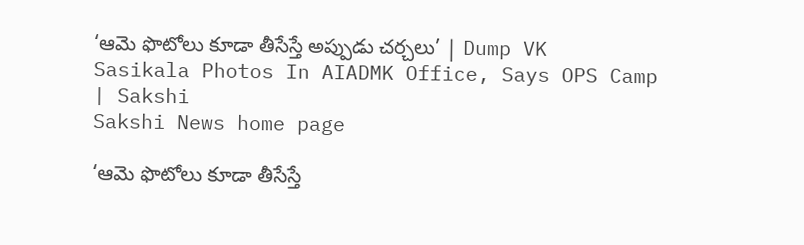‘ఆమె ఫొటోలు కూడా తీసేస్తే అప్పుడు చర్చలు’ | Dump VK Sasikala Photos In AIADMK Office, Says OPS Camp | Sakshi
Sakshi News home page

‘ఆమె ఫొటోలు కూడా తీసేస్తే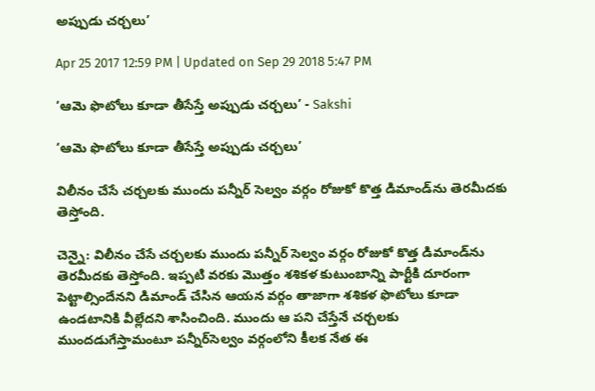అప్పుడు చర్చలు’

Apr 25 2017 12:59 PM | Updated on Sep 29 2018 5:47 PM

‘ఆమె ఫొటోలు కూడా తీసేస్తే అప్పుడు చర్చలు’ - Sakshi

‘ఆమె ఫొటోలు కూడా తీసేస్తే అప్పుడు చర్చలు’

విలీనం చేసే చర్చలకు ముందు పన్నీర్‌ సెల్వం వర్గం రోజుకో కొత్త డిమాండ్‌ను తెరమీదకు తెస్తోంది.

చెన్నై: విలీనం చేసే చర్చలకు ముందు పన్నీర్‌ సెల్వం వర్గం రోజుకో కొత్త డిమాండ్‌ను తెరమీదకు తెస్తోంది. ఇప్పటి వరకు మొత్తం శశికళ కుటుంబాన్ని పార్టీకి దూరంగా పెట్టాల్సిందేనని డిమాండ్‌ చేసిన ఆయన వర్గం తాజాగా శశికళ ఫొటోలు కూడా ఉండటానికి వీల్లేదని శాసించింది. ముందు ఆ పని చేస్తేనే చర్చలకు ముందడుగేస్తామంటూ పన్నీర్‌సెల్వం వర్గంలోని కీలక నేత ఈ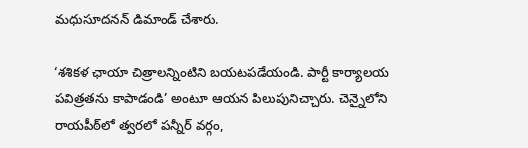మధుసూదనన్‌ డిమాండ్‌ చేశారు.

‘శశికళ ఛాయా చిత్రాలన్నింటిని బయటపడేయండి. పార్టీ కార్యాలయ పవిత్రతను కాపాడండి’ అంటూ ఆయన పిలుపునిచ్చారు. చెన్నైలోని రాయపీఠ్‌లో త్వరలో పన్నీర్‌ వర్గం,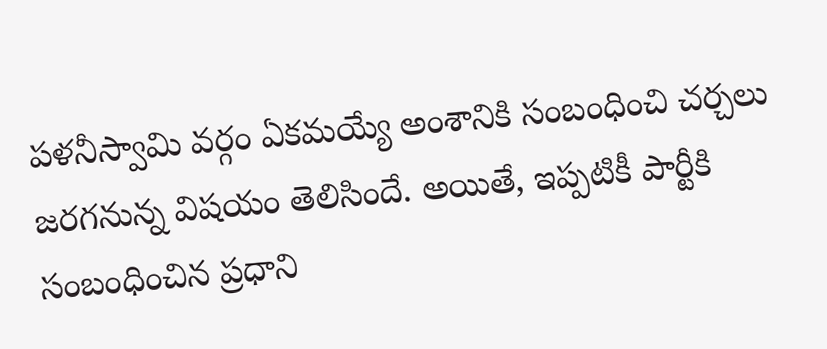పళనీస్వామి వర్గం ఏకమయ్యే అంశానికి సంబంధించి చర్చలు జరగనున్న విషయం తెలిసిందే. అయితే, ఇప్పటికీ పార్టీకి సంబంధించిన ప్రధాని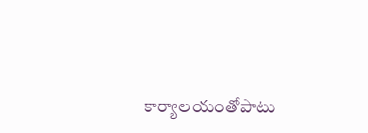కార్యాలయంతోపాటు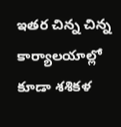ఇతర చిన్న చిన్న కార్యాలయాల్లో కూడా శశికళ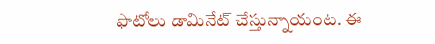ఫొటోలు డామినేట్‌ చేస్తున్నాయంట. ఈ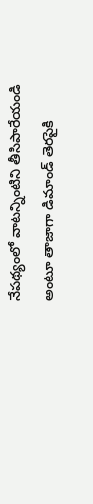నేపథ్యంలో వాటన్నింటిని తీసిపారేయండి అంటూ తాజాగా డిమాండ్‌ తెరపైకి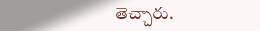తెచ్చారు.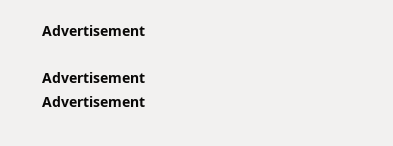Advertisement

Advertisement
Advertisement